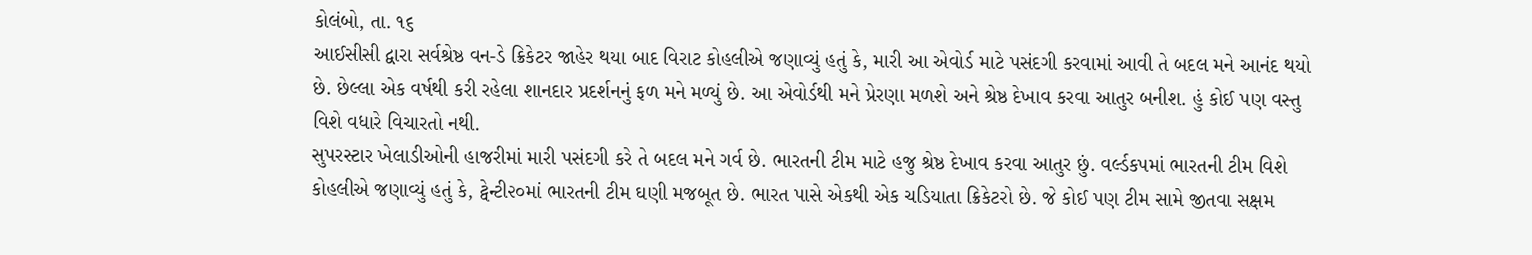કોલંબો, તા. ૧૬
આઈસીસી દ્વારા સર્વશ્રેષ્ઠ વન-ડે ક્રિકેટર જાહેર થયા બાદ વિરાટ કોહલીએ જણાવ્યું હતું કે, મારી આ એવોર્ડ માટે પસંદગી કરવામાં આવી તે બદલ મને આનંદ થયો છે. છેલ્લા એક વર્ષથી કરી રહેલા શાનદાર પ્રદર્શનનું ફળ મને મળ્યું છે. આ એવોર્ડથી મને પ્રેરણા મળશે અને શ્રેષ્ઠ દેખાવ કરવા આતુર બનીશ. હું કોઈ પણ વસ્તુ વિશે વધારે વિચારતો નથી.
સુપરસ્ટાર ખેલાડીઓની હાજરીમાં મારી પસંદગી કરે તે બદલ મને ગર્વ છે. ભારતની ટીમ માટે હજુ શ્રેષ્ઠ દેખાવ કરવા આતુર છું. વર્લ્ડકપમાં ભારતની ટીમ વિશે કોહલીએ જણાવ્યું હતું કે, ટ્વેન્ટી૨૦માં ભારતની ટીમ ઘણી મજબૂત છે. ભારત પાસે એકથી એક ચડિયાતા ક્રિકેટરો છે. જે કોઈ પણ ટીમ સામે જીતવા સક્ષમ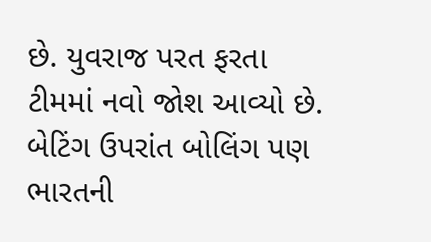છે. યુવરાજ પરત ફરતા ટીમમાં નવો જોશ આવ્યો છે. બેટિંગ ઉપરાંત બોલિંગ પણ ભારતની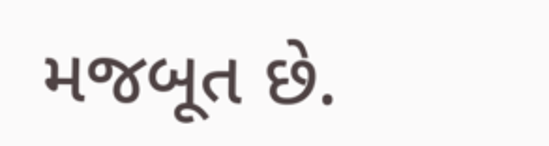મજબૂત છે.